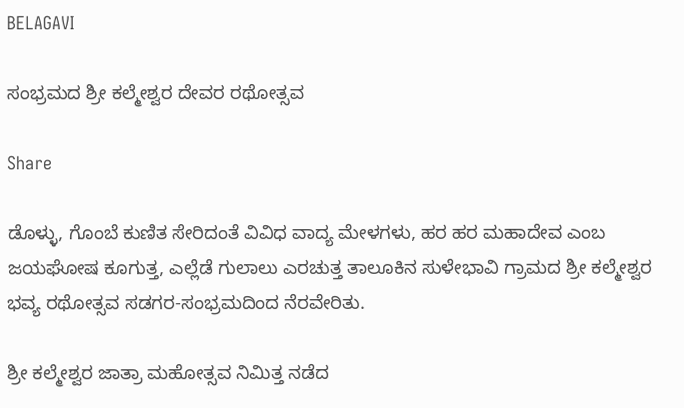BELAGAVI

ಸಂಭ್ರಮದ ಶ್ರೀ ಕಲ್ಮೇಶ್ವರ ದೇವರ ರಥೋತ್ಸವ

Share

ಡೊಳ್ಳು, ಗೊಂಬೆ ಕುಣಿತ ಸೇರಿದಂತೆ ವಿವಿಧ ವಾದ್ಯ ಮೇಳಗಳು, ಹರ ಹರ ಮಹಾದೇವ ಎಂಬ ಜಯಘೋಷ ಕೂಗುತ್ತ, ಎಲ್ಲೆಡೆ ಗುಲಾಲು ಎರಚುತ್ತ ತಾಲೂಕಿನ ಸುಳೇಭಾವಿ ಗ್ರಾಮದ ಶ್ರೀ ಕಲ್ಮೇಶ್ವರ ಭವ್ಯ ರಥೋತ್ಸವ ಸಡಗರ-ಸಂಭ್ರಮದಿಂದ ನೆರವೇರಿತು.

ಶ್ರೀ ಕಲ್ಮೇಶ್ವರ ಜಾತ್ರಾ ಮಹೋತ್ಸವ ನಿಮಿತ್ತ ನಡೆದ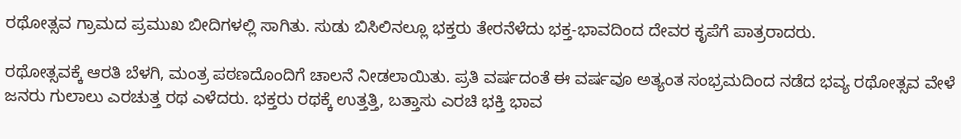ರಥೋತ್ಸವ ಗ್ರಾಮದ ಪ್ರಮುಖ ಬೀದಿಗಳಲ್ಲಿ ಸಾಗಿತು. ಸುಡು ಬಿಸಿಲಿನಲ್ಲೂ ಭಕ್ತರು ತೇರನೆಳೆದು ಭಕ್ತ-ಭಾವದಿಂದ ದೇವರ ಕೃಪೆಗೆ ಪಾತ್ರರಾದರು.

ರಥೋತ್ಸವಕ್ಕೆ ಆರತಿ ಬೆಳಗಿ, ಮಂತ್ರ ಪಠಣದೊಂದಿಗೆ ಚಾಲನೆ ನೀಡಲಾಯಿತು. ಪ್ರತಿ ವರ್ಷದಂತೆ ಈ ವರ್ಷವೂ ಅತ್ಯಂತ ಸಂಭ್ರಮದಿಂದ ನಡೆದ ಭವ್ಯ ರಥೋತ್ಸವ ವೇಳೆ ಜನರು ಗುಲಾಲು ಎರಚುತ್ತ ರಥ ಎಳೆದರು. ಭಕ್ತರು ರಥಕ್ಕೆ ಉತ್ತತ್ತಿ, ಬತ್ತಾಸು ಎರಚಿ ಭಕ್ತಿ ಭಾವ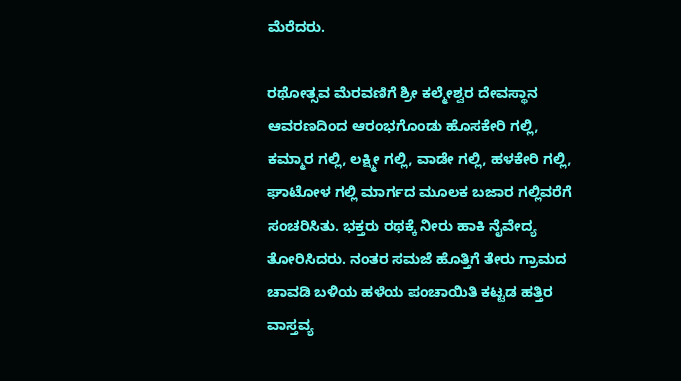ಮೆರೆದರು.

ರಥೋತ್ಸವ ಮೆರವಣಿಗೆ ಶ್ರೀ ಕಲ್ಮೇಶ್ವರ ದೇವಸ್ಥಾನ ಆವರಣದಿಂದ ಆರಂಭಗೊಂಡು ಹೊಸಕೇರಿ ಗಲ್ಲಿ, ಕಮ್ಮಾರ ಗಲ್ಲಿ, ಲಕ್ಷ್ಮೀ ಗಲ್ಲಿ, ವಾಡೇ ಗಲ್ಲಿ, ಹಳಕೇರಿ ಗಲ್ಲಿ, ಘಾಟೋಳ ಗಲ್ಲಿ ಮಾರ್ಗದ ಮೂಲಕ ಬಜಾರ ಗಲ್ಲಿವರೆಗೆ ಸಂಚರಿಸಿತು. ಭಕ್ತರು ರಥಕ್ಕೆ ನೀರು ಹಾಕಿ ನೈವೇದ್ಯ ತೋರಿಸಿದರು. ನಂತರ ಸಮಜೆ ಹೊತ್ತಿಗೆ ತೇರು ಗ್ರಾಮದ ಚಾವಡಿ ಬಳಿಯ ಹಳೆಯ ಪಂಚಾಯಿತಿ ಕಟ್ಟಡ ಹತ್ತಿರ ವಾಸ್ತವ್ಯ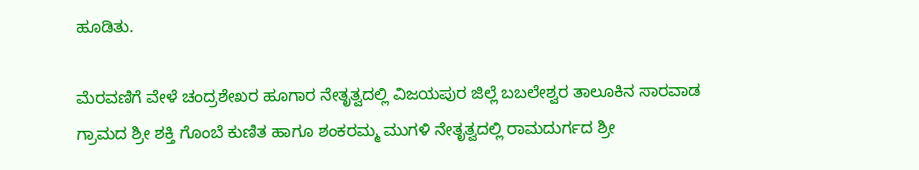ಹೂಡಿತು.

ಮೆರವಣಿಗೆ ವೇಳೆ ಚಂದ್ರಶೇಖರ ಹೂಗಾರ ನೇತೃತ್ವದಲ್ಲಿ ವಿಜಯಪುರ ಜಿಲ್ಲೆ ಬಬಲೇಶ್ವರ ತಾಲೂಕಿನ ಸಾರವಾಡ ಗ್ರಾಮದ ಶ್ರೀ ಶಕ್ತಿ ಗೊಂಬೆ ಕುಣಿತ ಹಾಗೂ ಶಂಕರಮ್ಮ ಮುಗಳಿ ನೇತೃತ್ವದಲ್ಲಿ ರಾಮದುರ್ಗದ ಶ್ರೀ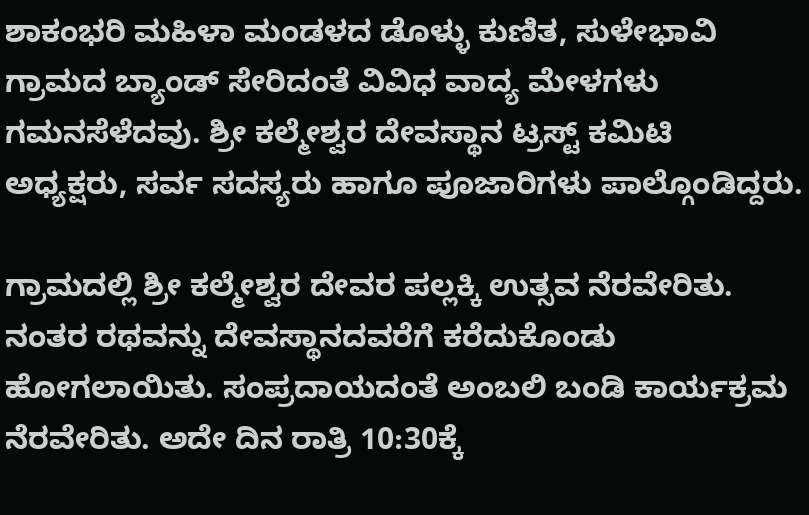ಶಾಕಂಭರಿ ಮಹಿಳಾ ಮಂಡಳದ ಡೊಳ್ಳು ಕುಣಿತ, ಸುಳೇಭಾವಿ ಗ್ರಾಮದ ಬ್ಯಾಂಡ್ ಸೇರಿದಂತೆ ವಿವಿಧ ವಾದ್ಯ ಮೇಳಗಳು ಗಮನಸೆಳೆದವು. ಶ್ರೀ ಕಲ್ಮೇಶ್ವರ ದೇವಸ್ಥಾನ ಟ್ರಸ್ಟ್ ಕಮಿಟಿ ಅಧ್ಯಕ್ಷರು, ಸರ್ವ ಸದಸ್ಯರು ಹಾಗೂ ಪೂಜಾರಿಗಳು ಪಾಲ್ಗೊಂಡಿದ್ದರು.

ಗ್ರಾಮದಲ್ಲಿ ಶ್ರೀ ಕಲ್ಮೇಶ್ವರ ದೇವರ ಪಲ್ಲಕ್ಕಿ ಉತ್ಸವ ನೆರವೇರಿತು. ನಂತರ ರಥವನ್ನು ದೇವಸ್ಥಾನದವರೆಗೆ ಕರೆದುಕೊಂಡು ಹೋಗಲಾಯಿತು. ಸಂಪ್ರದಾಯದಂತೆ ಅಂಬಲಿ ಬಂಡಿ ಕಾರ್ಯಕ್ರಮ ನೆರವೇರಿತು. ಅದೇ ದಿನ ರಾತ್ರಿ 10:30ಕ್ಕೆ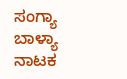ಸಂಗ್ಯಾ ಬಾಳ್ಯಾ ನಾಟಕ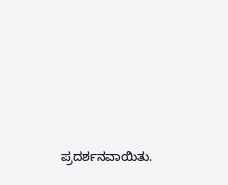ಪ್ರದರ್ಶನವಾಯಿತು.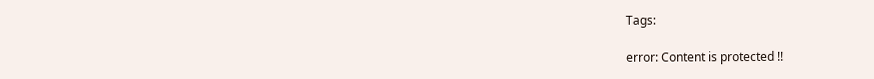Tags:

error: Content is protected !!